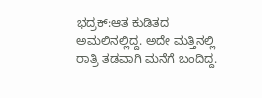ಭದ್ರಕ್:ಆತ ಕುಡಿತದ ಅಮಲಿನಲ್ಲಿದ್ದ. ಅದೇ ಮತ್ತಿನಲ್ಲಿ ರಾತ್ರಿ ತಡವಾಗಿ ಮನೆಗೆ ಬಂದಿದ್ದ.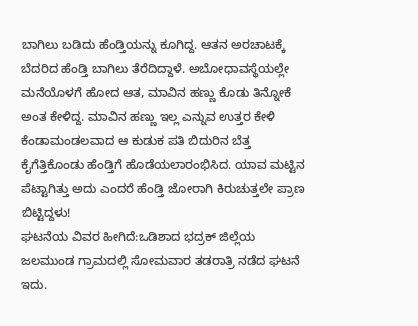ಬಾಗಿಲು ಬಡಿದು ಹೆಂಡ್ತಿಯನ್ನು ಕೂಗಿದ್ದ. ಆತನ ಅರಚಾಟಕ್ಕೆ ಬೆದರಿದ ಹೆಂಡ್ತಿ ಬಾಗಿಲು ತೆರೆದಿದ್ದಾಳೆ. ಅಬೋಧಾವಸ್ಥೆಯಲ್ಲೇ ಮನೆಯೊಳಗೆ ಹೋದ ಆತ, ಮಾವಿನ ಹಣ್ಣು ಕೊಡು ತಿನ್ನೋಕೆ ಅಂತ ಕೇಳಿದ್ದ. ಮಾವಿನ ಹಣ್ಣು ಇಲ್ಲ ಎನ್ನುವ ಉತ್ತರ ಕೇಳಿ ಕೆಂಡಾಮಂಡಲವಾದ ಆ ಕುಡುಕ ಪತಿ ಬಿದುರಿನ ಬೆತ್ತ ಕೈಗೆತ್ತಿಕೊಂಡು ಹೆಂಡ್ತಿಗೆ ಹೊಡೆಯಲಾರಂಭಿಸಿದ. ಯಾವ ಮಟ್ಟಿನ ಪೆಟ್ಟಾಗಿತ್ತು ಅದು ಎಂದರೆ ಹೆಂಡ್ತಿ ಜೋರಾಗಿ ಕಿರುಚುತ್ತಲೇ ಪ್ರಾಣ ಬಿಟ್ಟಿದ್ದಳು!
ಘಟನೆಯ ವಿವರ ಹೀಗಿದೆ:ಒಡಿಶಾದ ಭದ್ರಕ್ ಜಿಲ್ಲೆಯ ಜಲಮುಂಡ ಗ್ರಾಮದಲ್ಲಿ ಸೋಮವಾರ ತಡರಾತ್ರಿ ನಡೆದ ಘಟನೆ ಇದು.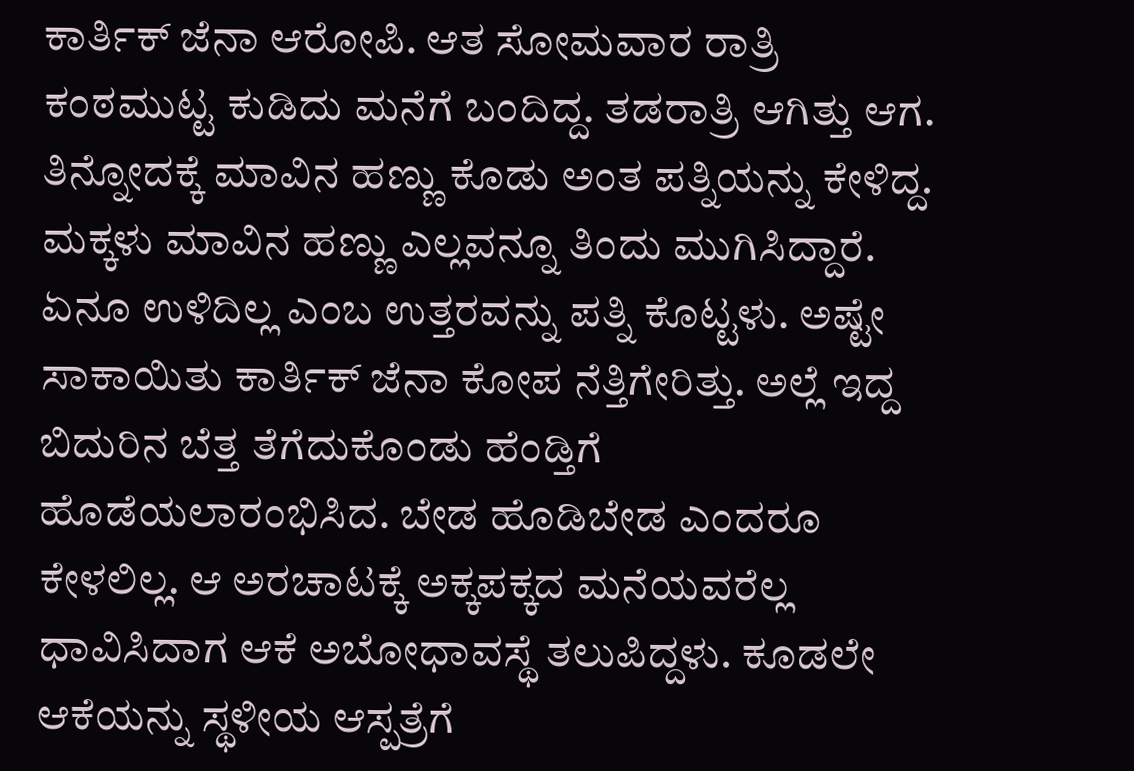ಕಾರ್ತಿಕ್ ಜೆನಾ ಆರೋಪಿ. ಆತ ಸೋಮವಾರ ರಾತ್ರಿ ಕಂಠಮುಟ್ಟ ಕುಡಿದು ಮನೆಗೆ ಬಂದಿದ್ದ. ತಡರಾತ್ರಿ ಆಗಿತ್ತು ಆಗ. ತಿನ್ನೋದಕ್ಕೆ ಮಾವಿನ ಹಣ್ಣು ಕೊಡು ಅಂತ ಪತ್ನಿಯನ್ನು ಕೇಳಿದ್ದ. ಮಕ್ಕಳು ಮಾವಿನ ಹಣ್ಣು ಎಲ್ಲವನ್ನೂ ತಿಂದು ಮುಗಿಸಿದ್ದಾರೆ. ಏನೂ ಉಳಿದಿಲ್ಲ ಎಂಬ ಉತ್ತರವನ್ನು ಪತ್ನಿ ಕೊಟ್ಟಳು. ಅಷ್ಟೇ ಸಾಕಾಯಿತು ಕಾರ್ತಿಕ್ ಜೆನಾ ಕೋಪ ನೆತ್ತಿಗೇರಿತ್ತು. ಅಲ್ಲೆ ಇದ್ದ ಬಿದುರಿನ ಬೆತ್ತ ತೆಗೆದುಕೊಂಡು ಹೆಂಡ್ತಿಗೆ ಹೊಡೆಯಲಾರಂಭಿಸಿದ. ಬೇಡ ಹೊಡಿಬೇಡ ಎಂದರೂ ಕೇಳಲಿಲ್ಲ. ಆ ಅರಚಾಟಕ್ಕೆ ಅಕ್ಕಪಕ್ಕದ ಮನೆಯವರೆಲ್ಲ ಧಾವಿಸಿದಾಗ ಆಕೆ ಅಬೋಧಾವಸ್ಥೆ ತಲುಪಿದ್ದಳು. ಕೂಡಲೇ ಆಕೆಯನ್ನು ಸ್ಥಳೀಯ ಆಸ್ಪತ್ರೆಗೆ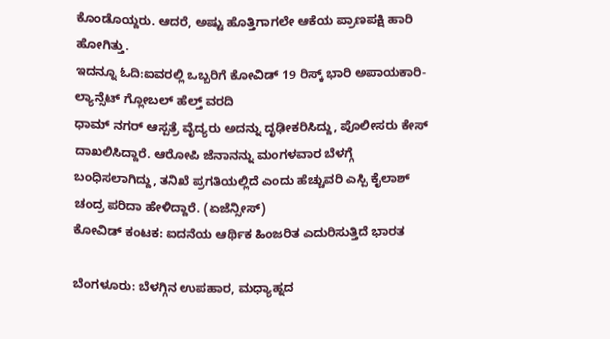ಕೊಂಡೊಯ್ದರು. ಆದರೆ, ಅಷ್ಟು ಹೊತ್ತಿಗಾಗಲೇ ಆಕೆಯ ಪ್ರಾಣಪಕ್ಷಿ ಹಾರಿ ಹೋಗಿತ್ತು.
ಇದನ್ನೂ ಓದಿ:ಐವರಲ್ಲಿ ಒಬ್ಬರಿಗೆ ಕೋವಿಡ್ 19 ರಿಸ್ಕ್ ಭಾರಿ ಅಪಾಯಕಾರಿ- ಲ್ಯಾನ್ಸೆಟ್ ಗ್ಲೋಬಲ್ ಹೆಲ್ತ್ ವರದಿ
ಧಾಮ್ ನಗರ್ ಆಸ್ಪತ್ರೆ ವೈದ್ಯರು ಅದನ್ನು ದೃಢೀಕರಿಸಿದ್ದು, ಪೊಲೀಸರು ಕೇಸ್ ದಾಖಲಿಸಿದ್ದಾರೆ. ಆರೋಪಿ ಜೆನಾನನ್ನು ಮಂಗಳವಾರ ಬೆಳಗ್ಗೆ ಬಂಧಿಸಲಾಗಿದ್ದು, ತನಿಖೆ ಪ್ರಗತಿಯಲ್ಲಿದೆ ಎಂದು ಹೆಚ್ಚುವರಿ ಎಸ್ಪಿ ಕೈಲಾಶ್ ಚಂದ್ರ ಪರಿದಾ ಹೇಳಿದ್ದಾರೆ. (ಏಜೆನ್ಸೀಸ್)
ಕೋವಿಡ್ ಕಂಟಕ: ಐದನೆಯ ಆರ್ಥಿಕ ಹಿಂಜರಿತ ಎದುರಿಸುತ್ತಿದೆ ಭಾರತ

ಬೆಂಗಳೂರು: ಬೆಳಗ್ಗಿನ ಉಪಹಾರ, ಮಧ್ಯಾಹ್ನದ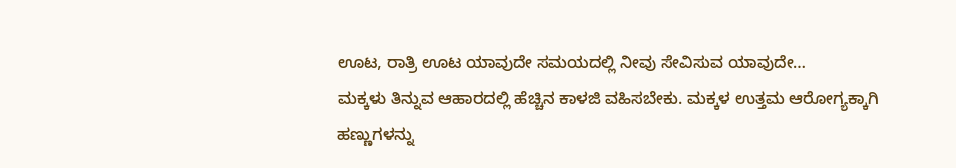ಊಟ, ರಾತ್ರಿ ಊಟ ಯಾವುದೇ ಸಮಯದಲ್ಲಿ ನೀವು ಸೇವಿಸುವ ಯಾವುದೇ…
ಮಕ್ಕಳು ತಿನ್ನುವ ಆಹಾರದಲ್ಲಿ ಹೆಚ್ಚಿನ ಕಾಳಜಿ ವಹಿಸಬೇಕು. ಮಕ್ಕಳ ಉತ್ತಮ ಆರೋಗ್ಯಕ್ಕಾಗಿ ಹಣ್ಣುಗಳನ್ನು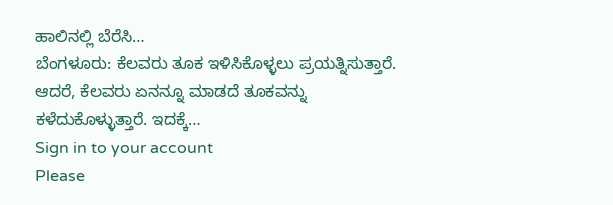ಹಾಲಿನಲ್ಲಿ ಬೆರೆಸಿ…
ಬೆಂಗಳೂರು: ಕೆಲವರು ತೂಕ ಇಳಿಸಿಕೊಳ್ಳಲು ಪ್ರಯತ್ನಿಸುತ್ತಾರೆ. ಆದರೆ, ಕೆಲವರು ಏನನ್ನೂ ಮಾಡದೆ ತೂಕವನ್ನು ಕಳೆದುಕೊಳ್ಳುತ್ತಾರೆ. ಇದಕ್ಕೆ…
Sign in to your account
Please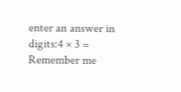enter an answer in digits:4 × 3 =
Remember me